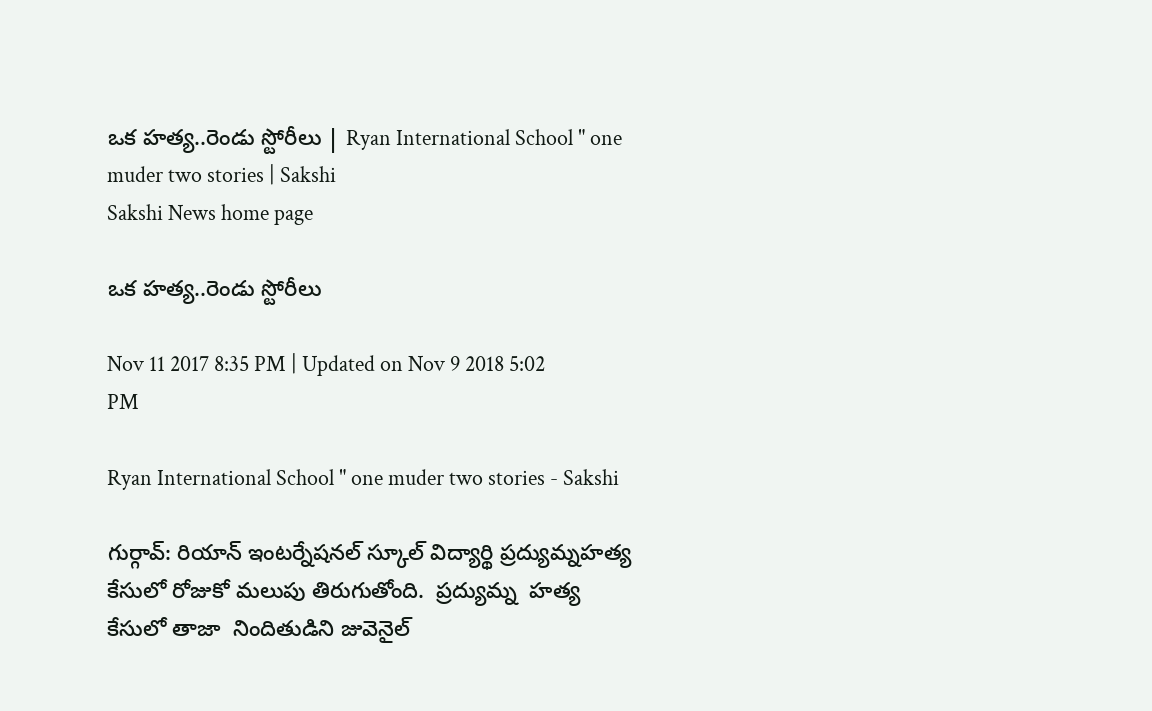ఒక హత్య..రెండు స్టోరీలు | Ryan International School " one muder two stories | Sakshi
Sakshi News home page

ఒక హత్య..రెండు స్టోరీలు

Nov 11 2017 8:35 PM | Updated on Nov 9 2018 5:02 PM

Ryan International School " one muder two stories - Sakshi

గుర్గావ్‌: రియాన్‌ ఇంటర్నేషనల్‌ స్కూల్‌ విద్యార్థి ప్రద్యుమ్నహత్య కేసులో రోజుకో మలుపు తిరుగుతోంది.  ప్రద్యుమ్న  హత్య కేసులో తాజా  నిందితుడిని జువెనైల్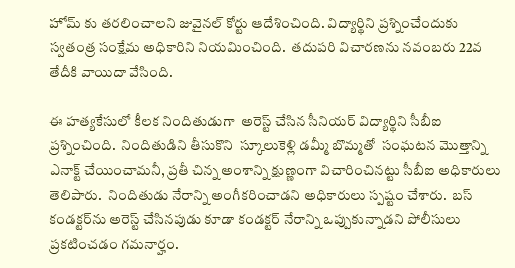హోమ్ కు తరలించాలని జువైనల్‌ కోర్టు ఆదేశించింది. విద్యార్థిని ప్రశ్నించేందుకు స్వతంత్ర సంక్షేమ అధికారిని నియమించింది.  తదుపరి విచారణను నవంబరు 22వ తేదీకి వాయిదా వేసింది.

ఈ హత్యకేసులో కీలక నిందితుడుగా  అరెస్ట్‌ చేసిన సీనియర్‌ విద్యార్థిని సీబీఐ  ప్రశ్నించింది.  నిందితుడిని తీసుకొని  స్కూలుకెళ్లి డమ్మీ బొమ్మతో  సంఘటన మొత్తాన్ని ఎనాక్ట్‌ చేయించామనీ, ప్రతీ చిన్న అంశాన్ని క్షుణ్ణంగా విచారించినట్టు సీబీఐ అధికారులు తెలిపారు.  నిందితుడు నేరాన్ని అంగీకరించాడని అధికారులు స్పష్టం చేశారు.  బస్‌ కండక్టర్‌ను అరెస్ట్‌ చేసినపుడు కూడా కండక్టర్‌ నేరాన్ని ఒప్పుకున్నాడని పోలీసులు  ప్రకటించడం గమనార్హం.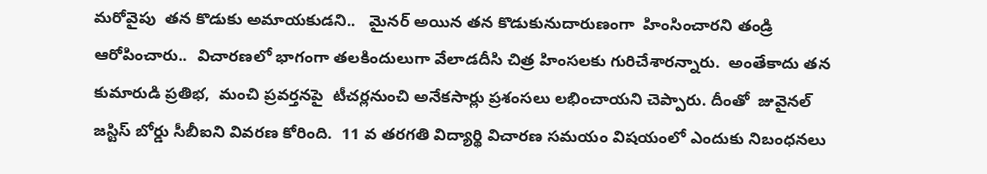మరోవైపు  తన కొడుకు అమాయకుడని..   మైనర్ అయిన తన కొడుకునుదారుణంగా  హింసించారని తండ్రి ఆరోపించారు..  విచారణలో భాగంగా తలకిందులుగా వేలాడదీసి చిత్ర హింసలకు గురిచేశారన్నారు.  అంతేకాదు తన కుమారుడి ప్రతిభ,  మంచి ప్రవర్తనపై  టీచర్లనుంచి అనేకసార్లు ప్రశంసలు లభించాయని చెప్పారు. దీంతో  జువైనల్‌ జస్టిస్‌ బోర్డు సీబీఐని వివరణ కోరింది.  11 వ తరగతి విద్యార్థి విచారణ సమయం విషయంలో ఎందుకు నిబంధనలు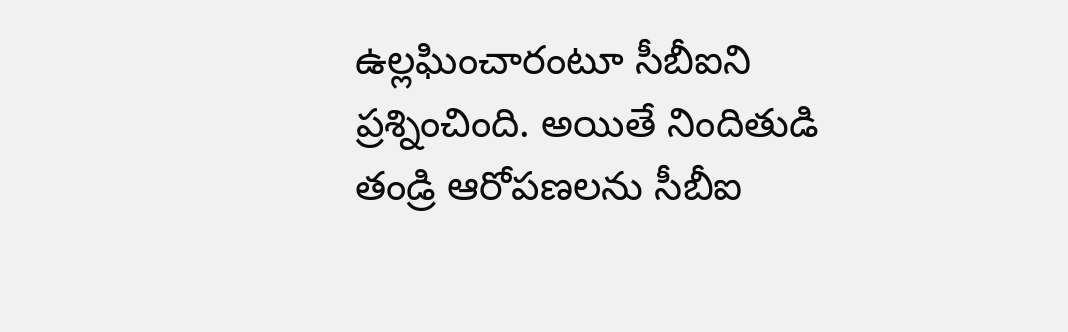ఉల్లఘించారంటూ సీబీఐని ప్రశ్నించింది. అయితే నిందితుడి తండ్రి ఆరోపణలను సీబీఐ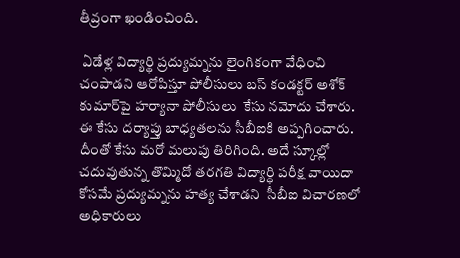తీవ్రంగా ఖండించింది.

 ఏడేళ్ల విద్యార్థి ప్రద్యుమ్నను లైంగికంగా వేధించి చంపాడని ఆరోపిస్తూ పోలీసులు బస్ కండక్టర్ అశోక్ కుమార్‌పై హర్యానా పోలీసులు  కేసు నమోదు చేశారు. ఈ కేసు దర్యాప్తు బాధ్యతలను సీబీఐకి అప్పగించారు.  దీంతో కేసు మరో మలుపు తిరిగింది. అదే స్కూల్లో చదువుతున్న తొమ్మిదో తరగతి విద్యార్ధి పరీక్ష వాయిదా కోసమే ప్రద్యుమ్నను హత్య చేశాడని  సీబీఐ విచారణలో అధికారులు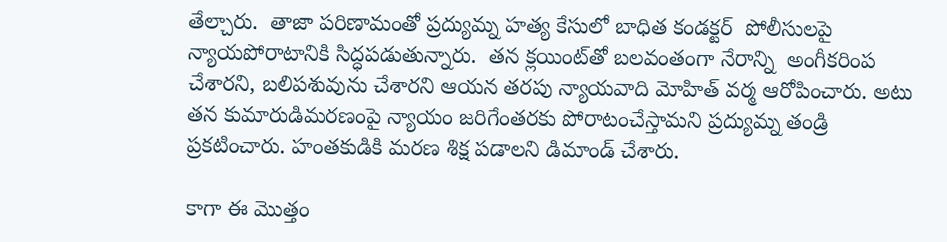తేల్చారు.  తాజా పరిణామంతో ప్రద్యుమ్న హత్య కేసులో బాధిత కండక్టర్  పోలీసులపై న్యాయపోరాటానికి సిద్ధపడుతున్నారు.  తన క్లయింట్‌తో బలవంతంగా నేరాన్ని  అంగీకరింప చేశారని, బలిపశువును చేశారని ఆయన తరపు న్యాయవాది మోహిత్ వర్మ ఆరోపించారు. అటు తన కుమారుడిమరణంపై న్యాయం జరిగేంతరకు పోరాటంచేస్తామని ప్రద్యుమ్న తండ్రి  ప్రకటించారు. హంతకుడికి మరణ శిక్ష పడాలని డిమాండ్‌ చేశారు.

కాగా ఈ మొత్తం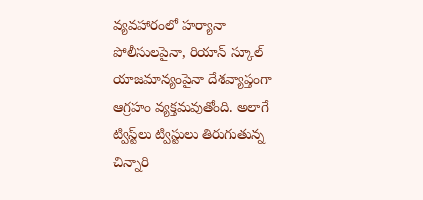వ్యవహారంలో హర్యానా పోలీసులపైనా, రియాన్ స్కూల్ యాజమాన్యంపైనా దేశవ్యాప్తంగా ఆగ్రహం వ్యక్తమవుతోంది. అలాగే ట్విస్ట్‌లు ట్విస్టులు తిరుగుతున్న చిన్నారి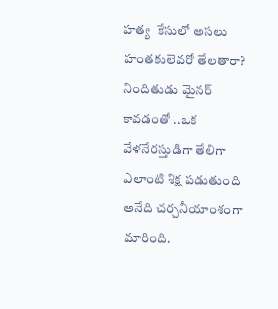హత్య  కేసులో అసలు హంతకులెవరో తేలతారా?  నిందితుడు మైనర్‌ కావడంతో ..ఒక వేళనేరస్తుడిగా తేలిగా ఎలాంటి శిక్ష పడుతుంది అనేది చర్చనీయాంశంగా మారింది.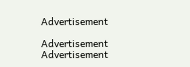Advertisement

Advertisement
Advertisement